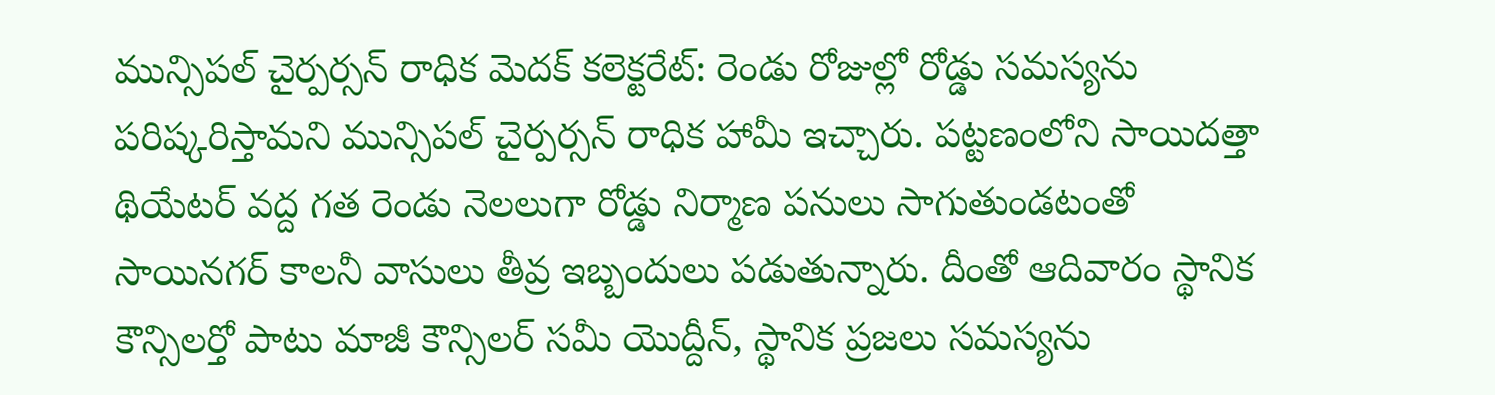మున్సిపల్ చైర్పర్సన్ రాధిక మెదక్ కలెక్టరేట్: రెండు రోజుల్లో రోడ్డు సమస్యను పరిష్కరిస్తామని మున్సిపల్ చైర్పర్సన్ రాధిక హామీ ఇచ్చారు. పట్టణంలోని సాయిదత్తా థియేటర్ వద్ద గత రెండు నెలలుగా రోడ్డు నిర్మాణ పనులు సాగుతుండటంతో సాయినగర్ కాలనీ వాసులు తీవ్ర ఇబ్బందులు పడుతున్నారు. దీంతో ఆదివారం స్థానిక కౌన్సిలర్తో పాటు మాజీ కౌన్సిలర్ సమీ యొద్దీన్, స్థానిక ప్రజలు సమస్యను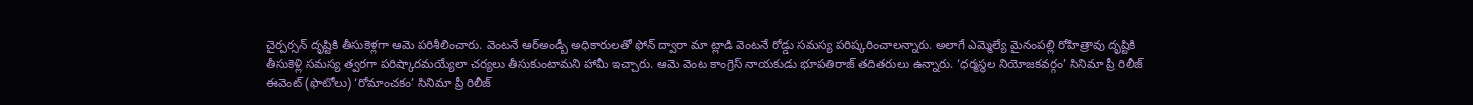చైర్పర్సన్ దృష్టికి తీసుకెళ్లగా ఆమె పరిశీలించారు. వెంటనే ఆర్అండ్బీ అధికారులతో ఫోన్ ద్వారా మా ట్లాడి వెంటనే రోడ్డు సమస్య పరిష్కరించాలన్నారు. అలాగే ఎమ్మెల్యే మైనంపల్లి రోహిత్రావు దృష్టికి తీసుకెళ్లి సమస్య త్వరగా పరిష్కారమయ్యేలా చర్యలు తీసుకుంటామని హామీ ఇచ్చారు. ఆమె వెంట కాంగ్రెస్ నాయకుడు భూపతిరాజ్ తదితరులు ఉన్నారు. ‘ధర్మస్థల నియోజకవర్గం’ సినిమా ప్రీ రిలీజ్ ఈవెంట్ (ఫొటోలు) ‘రోమాంచకం’ సినిమా ప్రీ రిలీజ్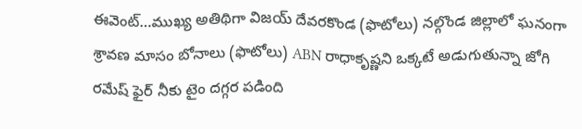ఈవెంట్...ముఖ్య అతిథిగా విజయ్ దేవరకొండ (ఫొటోలు) నల్గొండ జిల్లాలో ఘనంగా శ్రావణ మాసం బోనాలు (ఫొటోలు) ABN రాధాకృష్ణని ఒక్కటే అడుగుతున్నా జోగి రమేష్ ఫైర్ నీకు టైం దగ్గర పడింది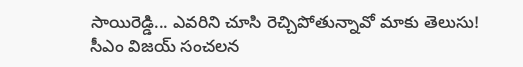సాయిరెడ్డి... ఎవరిని చూసి రెచ్చిపోతున్నావో మాకు తెలుసు! సీఎం విజయ్ సంచలన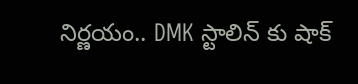నిర్ణయం.. DMK స్టాలిన్ కు షాక్